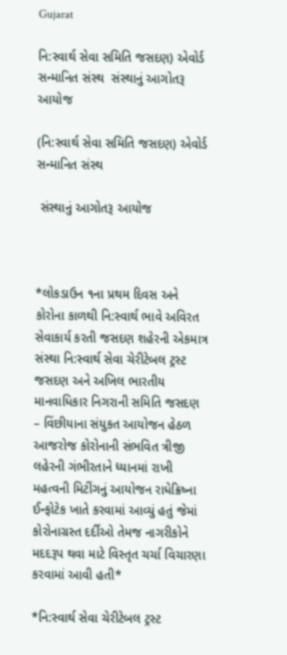Gujarat

નિ:સ્વાર્થ સેવા સમિતિ જસદણ) એવોર્ડ સન્માનિત સંસ્થ  સંસ્થાનું આગોતરૂ આયોજ

(નિ:સ્વાર્થ સેવા સમિતિ જસદણ) એવોર્ડ સન્માનિત સંસ્થ

 સંસ્થાનું આગોતરૂ આયોજ



*લોકડાઉન ૧ના પ્રથમ દિવસ અને કોરોના કાળથી નિ:સ્વાર્થ ભાવે અવિરત સેવાકાર્ય કરતી જસદણ શહેરની એકમાત્ર સંસ્થા નિ:સ્વાર્થ સેવા ચેરીટેબલ ટ્રસ્ટ જસદણ અને અખિલ ભારતીય માનવાધિકાર નિગરાની સમિતિ જસદણ – વિંછીયાના સંયુકત આયોજન હેઠળ આજરોજ કોરોનાની સંભવિત ત્રીજી લહેરની ગંભીરતાને ધ્યાનમાં રાખી મહત્વની મિટીંગનું આયોજન રાધેક્રિષ્ના ઈન્ફોટેક ખાતે કરવામાં આવ્યું હતું જેમાં કોરોનાગ્રસ્ત દર્દીઓ તેમજ નાગરીકોને મદદરૂપ થવા માટે વિસ્તૃત ચર્ચા વિચારણા કરવામાં આવી હતી*

*નિ:સ્વાર્થ સેવા ચેરીટેબલ ટ્રસ્ટ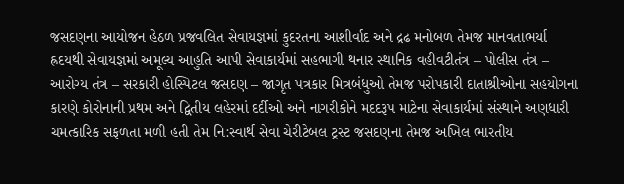જસદણના આયોજન હેઠળ પ્રજવલિત સેવાયજ્ઞમાં કુદરતના આશીર્વાદ અને દ્રઢ મનોબળ તેમજ માનવતાભર્યા હ્રદયથી સેવાયજ્ઞમાં અમૂલ્ય આહુતિ આપી સેવાકાર્યમાં સહભાગી થનાર સ્થાનિક વહીવટીતંત્ર – પોલીસ તંત્ર – આરોગ્ય તંત્ર – સરકારી હોસ્પિટલ જસદણ – જાગૃત પત્રકાર મિત્રબંધુઓ તેમજ પરોપકારી દાતાશ્રીઓના સહયોગના કારણે કોરોનાની પ્રથમ અને દ્વિતીય લહેરમાં દર્દીઓ અને નાગરીકોને મદદરૂપ માટેના સેવાકાર્યમાં સંસ્થાને અણધારી ચમત્કારિક સફળતા મળી હતી તેમ નિ:સ્વાર્થ સેવા ચેરીટેબલ ટ્રસ્ટ જસદણના તેમજ અખિલ ભારતીય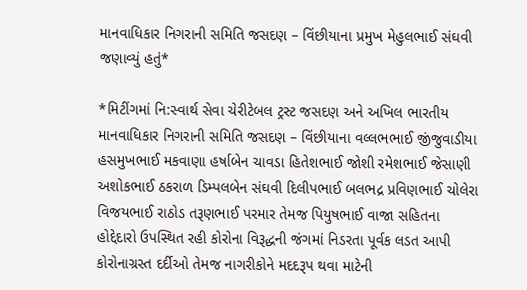માનવાધિકાર નિગરાની સમિતિ જસદણ – વિંછીયાના પ્રમુખ મેહુલભાઈ સંઘવી જણાવ્યું હતું*

*મિટીંગમાં નિ:સ્વાર્થ સેવા ચેરીટેબલ ટ્રસ્ટ જસદણ અને અખિલ ભારતીય માનવાધિકાર નિગરાની સમિતિ જસદણ – વિંછીયાના વલ્લભભાઈ જીંજુવાડીયા હસમુખભાઈ મકવાણા હર્ષાબેન ચાવડા હિતેશભાઈ જોશી રમેશભાઈ જેસાણી અશોકભાઈ ઠકરાળ ડિમ્પલબેન સંઘવી દિલીપભાઈ બલભદ્ર પ્રવિણભાઈ ચોલેરા વિજયભાઈ રાઠોડ તરૂણભાઈ પરમાર તેમજ પિયુષભાઈ વાજા સહિતના હોદ્દેદારો ઉપસ્થિત રહી કોરોના વિરૂદ્ધની જંગમાં નિડરતા પૂર્વક લડત આપી કોરોનાગ્રસ્ત દર્દીઓ તેમજ નાગરીકોને મદદરૂપ થવા માટેની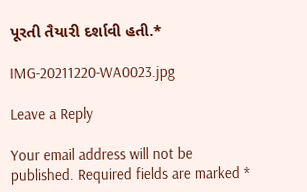પૂરતી તૈયારી દર્શાવી હતી.*

IMG-20211220-WA0023.jpg

Leave a Reply

Your email address will not be published. Required fields are marked *